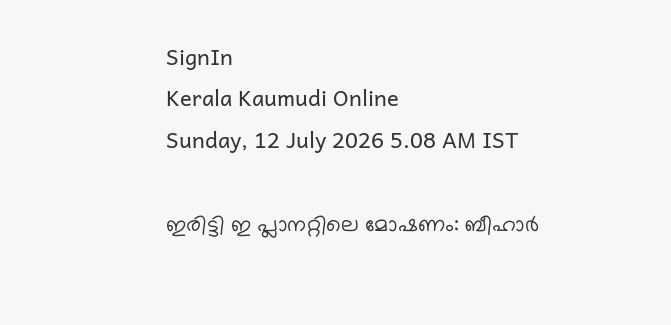SignIn
Kerala Kaumudi Online
Sunday, 12 July 2026 5.08 AM IST

ഇരിട്ടി ഇ പ്ലാനറ്റിലെ മോഷണം: ബീഹാർ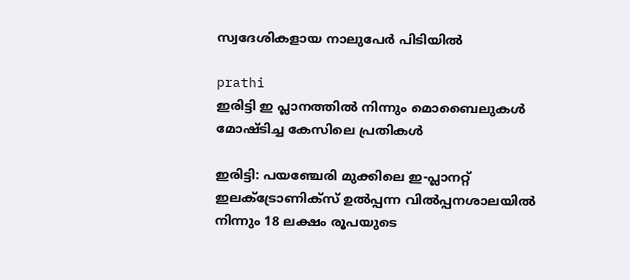സ്വദേശികളായ നാലുപേർ പിടിയിൽ

prathi
ഇരിട്ടി ഇ പ്ലാനത്തിൽ നിന്നും മൊബൈലുകൾ മോഷ്ടിച്ച കേസിലെ പ്രതികൾ

ഇരിട്ടി: പയഞ്ചേരി മുക്കിലെ ഇ-പ്ലാനറ്റ് ഇലക്ട്രോണിക്സ് ഉൽപ്പന്ന വിൽപ്പനശാലയിൽ നിന്നും 18 ലക്ഷം രൂപയുടെ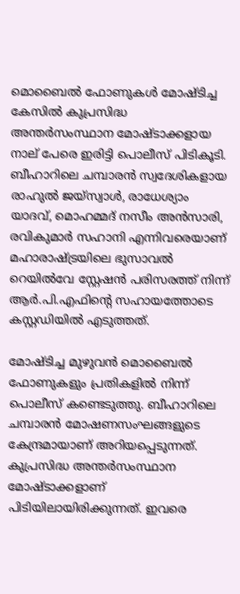മൊബൈൽ ഫോണുകൾ മോഷ്ടിച്ച കേസിൽ കുപ്രസിദ്ധ അന്തർസംസ്ഥാന മോഷ്ടാക്കളായ നാല് പേരെ ഇരിട്ടി പൊലീസ് പിടികൂടി. ബീഹാറിലെ ചമ്പാരൻ സ്വദേശികളായ രാഹുൽ ജയ്‌സ്വാൾ, രാധേശ്യാം യാദവ്, മൊഹമ്മദ് നസീം അൻസാരി, രവികുമാർ സഹാനി എന്നിവരെയാണ് മഹാരാഷ്ട്രയിലെ ഭുസാവൽ റെയിൽവേ സ്റ്റേഷൻ പരിസരത്ത് നിന്ന് ആർ.പി.എഫിന്റെ സഹായത്തോടെ കസ്റ്റഡിയിൽ എടുത്തത്.

മോഷ്ടിച്ച മുഴുവൻ മൊബൈൽ ഫോണുകളും പ്രതികളിൽ നിന്ന് പൊലീസ് കണ്ടെടുത്തു. ബീഹാറിലെ ചമ്പാരൻ മോഷണസംഘങ്ങളുടെ കേന്ദ്രമായാണ് അറിയപ്പെടുന്നത്. കുപ്രസിദ്ധ അന്തർസംസ്ഥാന മോഷ്ടാക്കളാണ് പിടിയിലായിരിക്കുന്നത്. ഇവരെ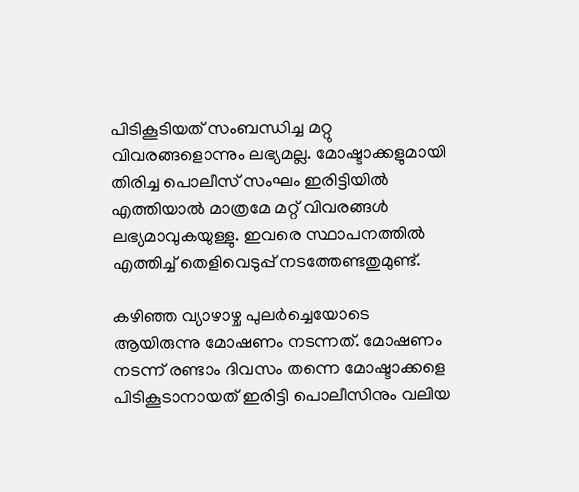പിടികൂടിയത് സംബന്ധിച്ച മറ്റു വിവരങ്ങളൊന്നും ലഭ്യമല്ല. മോഷ്ടാക്കളുമായി തിരിച്ച പൊലീസ് സംഘം ഇരിട്ടിയിൽ എത്തിയാൽ മാത്രമേ മറ്റ് വിവരങ്ങൾ ലഭ്യമാവുകയുള്ളു. ഇവരെ സ്ഥാപനത്തിൽ എത്തിച്ച് തെളിവെടുപ്പ് നടത്തേണ്ടതുമുണ്ട്.

കഴിഞ്ഞ വ്യാഴാഴ്ച പുലർച്ചെയോടെ ആയിരുന്നു മോഷണം നടന്നത്. മോഷണം നടന്ന് രണ്ടാം ദിവസം തന്നെ മോഷ്ടാക്കളെ പിടികൂടാനായത് ഇരിട്ടി പൊലീസിനും വലിയ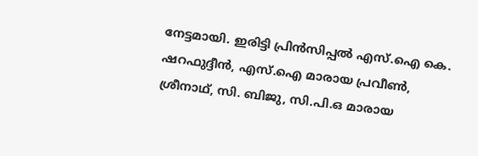നേട്ടമായി. ഇരിട്ടി പ്രിൻസിപ്പൽ എസ്.ഐ കെ. ഷറഫുദ്ദീൻ, എസ്.ഐ മാരായ പ്രവീൺ, ശ്രീനാഥ്, സി. ബിജു, സി.പി.ഒ മാരായ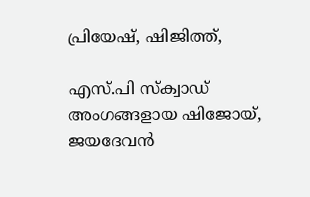പ്രിയേഷ്, ഷിജിത്ത്,

എസ്.പി സ്ക്വാഡ് അംഗങ്ങളായ ഷിജോയ്, ജയദേവൻ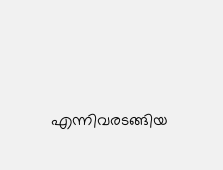എന്നിവരടങ്ങിയ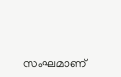സംഘമാണ്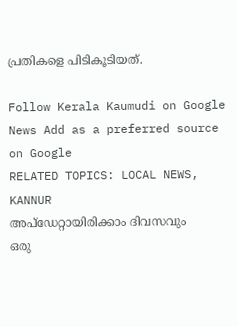പ്രതികളെ പിടികൂടിയത്.

Follow Kerala Kaumudi on Google News Add as a preferred source on Google
RELATED TOPICS: LOCAL NEWS, KANNUR
അപ്ഡേറ്റായിരിക്കാം ദിവസവും
ഒരു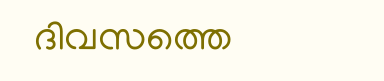ദിവസത്തെ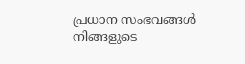പ്രധാന സംഭവങ്ങൾ നിങ്ങളുടെ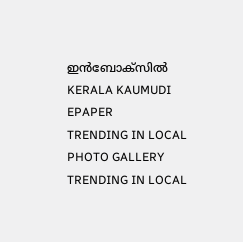ഇൻബോക്സിൽ
KERALA KAUMUDI EPAPER
TRENDING IN LOCAL
PHOTO GALLERY
TRENDING IN LOCAL